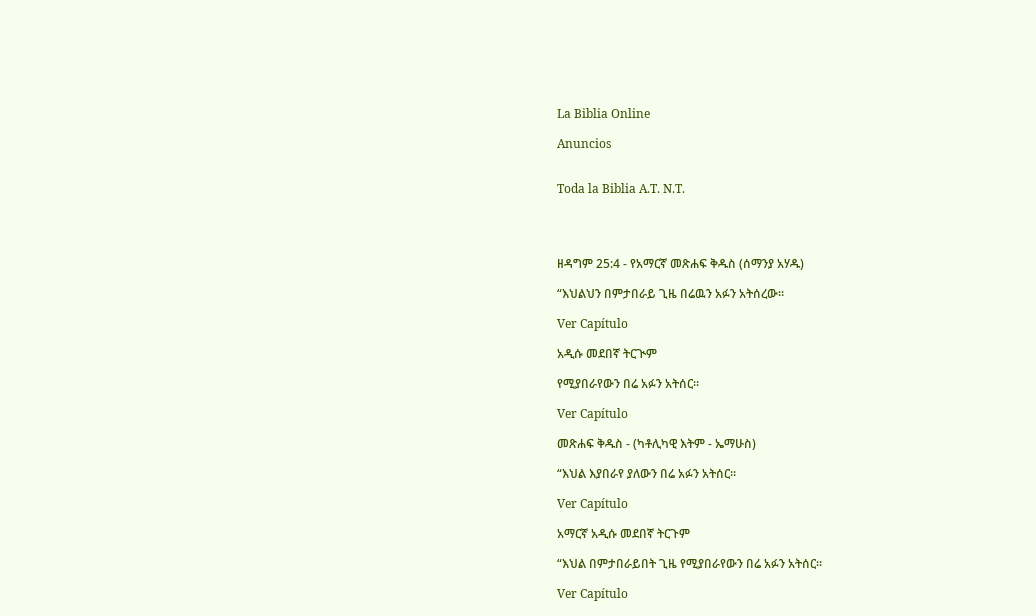La Biblia Online

Anuncios


Toda la Biblia A.T. N.T.




ዘዳግም 25:4 - የአማርኛ መጽሐፍ ቅዱስ (ሰማንያ አሃዱ)

“እህልህን በምታበራይ ጊዜ በሬዉን አፉን አትሰረው።

Ver Capítulo

አዲሱ መደበኛ ትርጒም

የሚያበራየውን በሬ አፉን አትሰር።

Ver Capítulo

መጽሐፍ ቅዱስ - (ካቶሊካዊ እትም - ኤማሁስ)

“እህል እያበራየ ያለውን በሬ አፉን አትሰር።

Ver Capítulo

አማርኛ አዲሱ መደበኛ ትርጉም

“እህል በምታበራይበት ጊዜ የሚያበራየውን በሬ አፉን አትሰር።

Ver Capítulo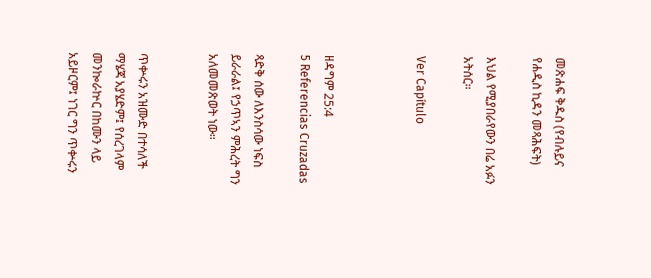መጽሐፍ ቅዱስ (የብሉይና የሐዲስ ኪዳን መጻሕፍት)

እህል የሚያበራየውን በሬ አፉን አትሰር።

Ver Capítulo



ዘዳግም 25:4
5 Referencias Cruzadas

ጻድቅ ሰው ለእንስሳው ነፍስ ይራራል፤ የኃጥኣን ምሕረት ግን አለመመጽወት ነው።


ጥቍሩን አዝሙድ በተሳለች ማሄጃ አያሄድም፤ የሰረገላም መንኰራኵር በከሙን ላይ አይዞርም፤ ነገር ግን ጥቍሩን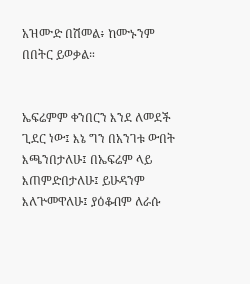አዝሙድ በሽመል፥ ከሙኑንም በበትር ይወቃል።


ኤፍሬምም ቀንበርን እንደ ለመደች ጊደር ነው፤ እኔ ግን በአንገቱ ውበት እጫንበታለሁ፤ በኤፍሬም ላይ እጠምድበታለሁ፤ ይሁዳንም እለጕመዋለሁ፤ ያዕቆብም ለራሱ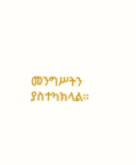መንግሥትን ያስተካክላል።